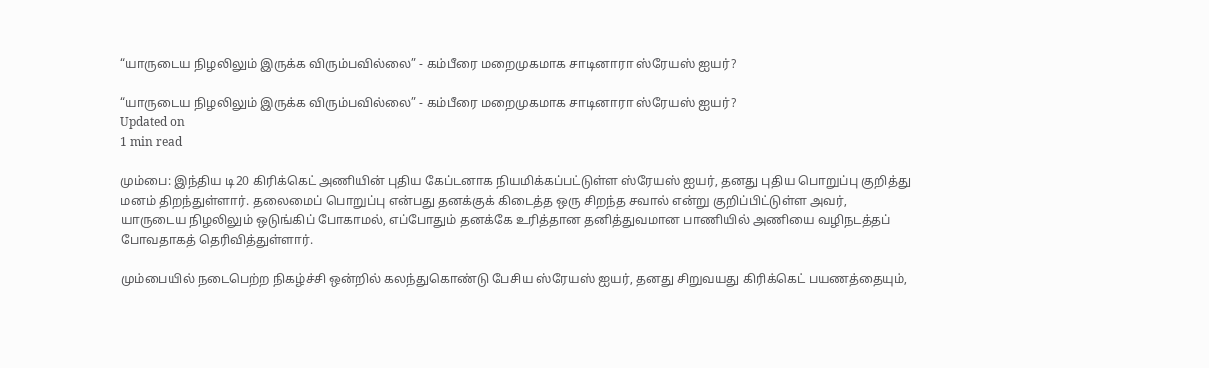“யாருடைய நிழலிலும் இருக்க விரும்பவில்லை” - கம்பீரை மறைமுகமாக சாடினாரா ஸ்ரேயஸ் ஐயர்?

“யாருடைய நிழலிலும் இருக்க விரும்பவில்லை” - கம்பீரை மறைமுகமாக சாடினாரா ஸ்ரேயஸ் ஐயர்?
Updated on
1 min read

மும்பை: இந்திய டி20 கிரிக்கெட் அணியின் புதிய கேப்டனாக நியமிக்கப்பட்டுள்ள ஸ்ரேயஸ் ஐயர், தனது புதிய பொறுப்பு குறித்து மனம் திறந்துள்ளார். தலைமைப் பொறுப்பு என்பது தனக்குக் கிடைத்த ஒரு சிறந்த சவால் என்று குறிப்பிட்டுள்ள அவர், யாருடைய நிழலிலும் ஒடுங்கிப் போகாமல், எப்போதும் தனக்கே உரித்தான தனித்துவமான பாணியில் அணியை வழிநடத்தப் போவதாகத் தெரிவித்துள்ளார்.

மும்பையில் நடைபெற்ற நிகழ்ச்சி ஒன்றில் கலந்துகொண்டு பேசிய ஸ்ரேயஸ் ஐயர், தனது சிறுவயது கிரிக்கெட் பயணத்தையும்,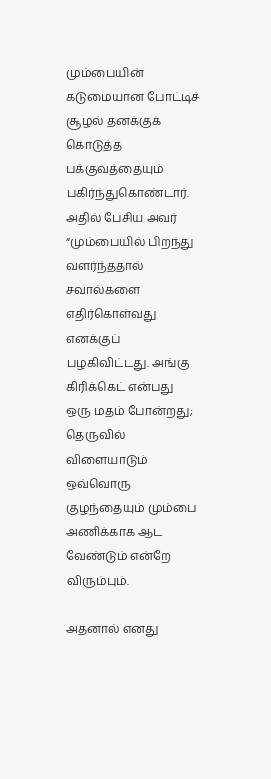மும்பையின் கடுமையான போட்டிச் சூழல் தனக்குக் கொடுத்த பக்குவத்தையும் பகிர்ந்துகொண்டார். அதில் பேசிய அவர் “மும்பையில் பிறந்து வளர்ந்ததால் சவால்களை எதிர்கொள்வது எனக்குப் பழகிவிட்டது. அங்கு கிரிக்கெட் என்பது ஒரு மதம் போன்றது; தெருவில் விளையாடும் ஒவ்வொரு குழந்தையும் மும்பை அணிக்காக ஆட வேண்டும் என்றே விரும்பும்.

அதனால் எனது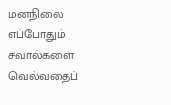மனநிலை எப்போதும் சவால்களை வெல்வதைப்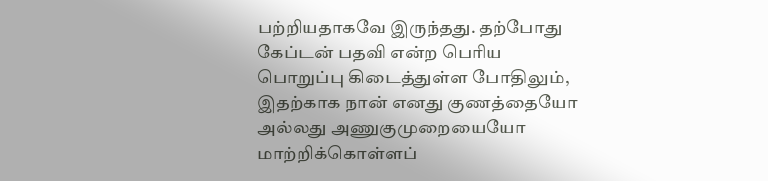பற்றியதாகவே இருந்தது. தற்போது கேப்டன் பதவி என்ற பெரிய பொறுப்பு கிடைத்துள்ள போதிலும், இதற்காக நான் எனது குணத்தையோ அல்லது அணுகுமுறையையோ மாற்றிக்கொள்ளப்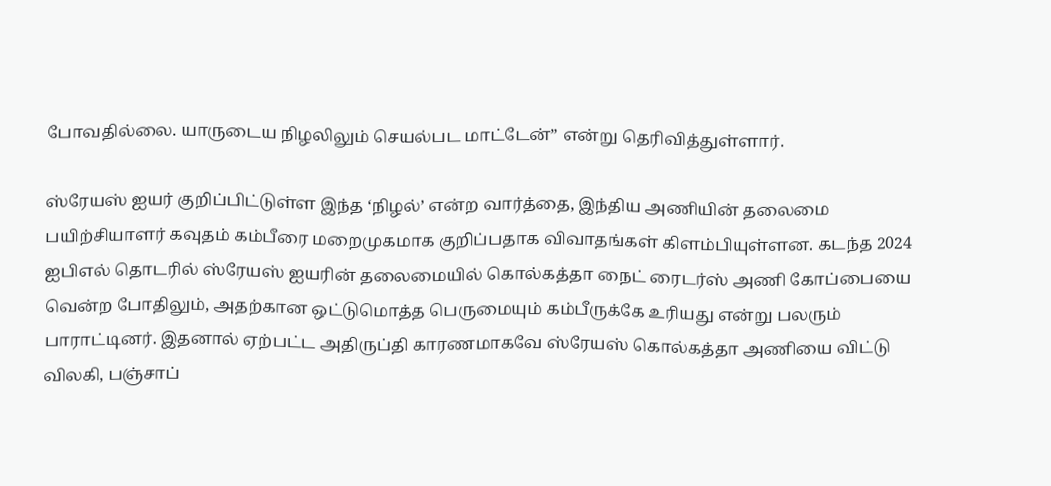போவதில்லை. யாருடைய நிழலிலும் செயல்பட மாட்டேன்” என்று தெரிவித்துள்ளார்.

ஸ்ரேயஸ் ஐயர் குறிப்பிட்டுள்ள இந்த ‘நிழல்’ என்ற வார்த்தை, இந்திய அணியின் தலைமை பயிற்சியாளர் கவுதம் கம்பீரை மறைமுகமாக குறிப்பதாக விவாதங்கள் கிளம்பியுள்ளன. கடந்த 2024 ஐபிஎல் தொடரில் ஸ்ரேயஸ் ஐயரின் தலைமையில் கொல்கத்தா நைட் ரைடர்ஸ் அணி கோப்பையை வென்ற போதிலும், அதற்கான ஒட்டுமொத்த பெருமையும் கம்பீருக்கே உரியது என்று பலரும் பாராட்டினர். இதனால் ஏற்பட்ட அதிருப்தி காரணமாகவே ஸ்ரேயஸ் கொல்கத்தா அணியை விட்டு விலகி, பஞ்சாப்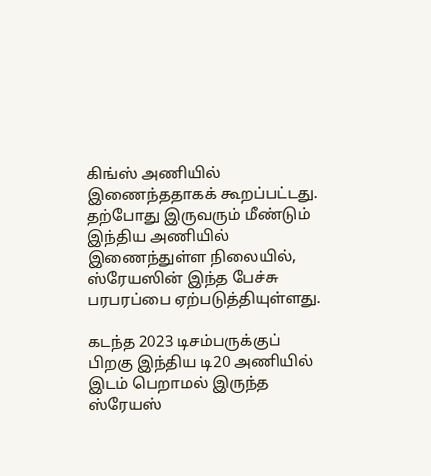கிங்ஸ் அணியில் இணைந்ததாகக் கூறப்பட்டது. தற்போது இருவரும் மீண்டும் இந்திய அணியில் இணைந்துள்ள நிலையில், ஸ்ரேயஸின் இந்த பேச்சு பரபரப்பை ஏற்படுத்தியுள்ளது.

கடந்த 2023 டிசம்பருக்குப் பிறகு இந்திய டி20 அணியில் இடம் பெறாமல் இருந்த ஸ்ரேயஸ்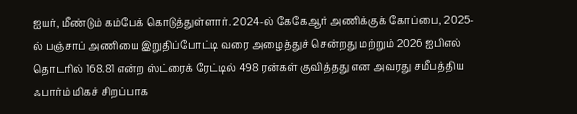ஐயர், மீண்டும் கம்பேக் கொடுத்துள்ளார். 2024-ல் கேகேஆர் அணிக்குக் கோப்பை, 2025-ல் பஞ்சாப் அணியை இறுதிப்போட்டி வரை அழைத்துச் சென்றது மற்றும் 2026 ஐபிஎல் தொடரில் 168.81 என்ற ஸ்ட்ரைக் ரேட்டில் 498 ரன்கள் குவித்தது என அவரது சமீபத்திய ஃபார்ம் மிகச் சிறப்பாக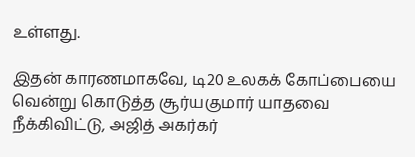உள்ளது.

இதன் காரணமாகவே, டி20 உலகக் கோப்பையை வென்று கொடுத்த சூர்யகுமார் யாதவை நீக்கிவிட்டு, அஜித் அகர்கர்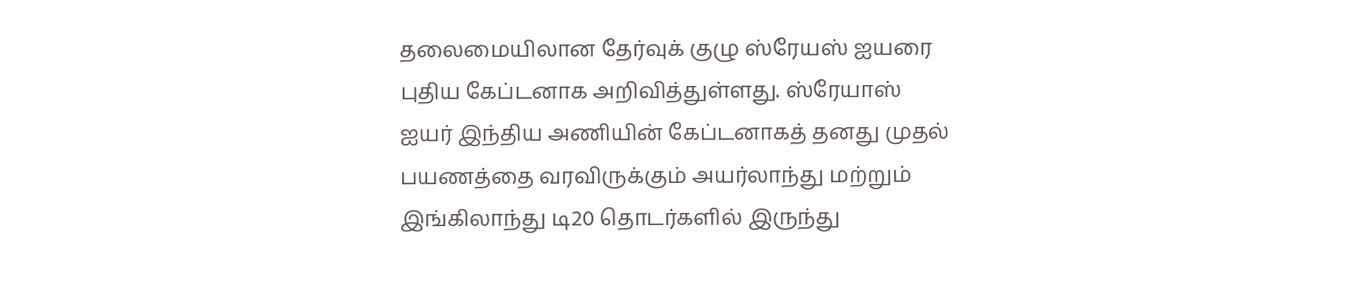தலைமையிலான தேர்வுக் குழு ஸ்ரேயஸ் ஐயரை புதிய கேப்டனாக அறிவித்துள்ளது. ஸ்ரேயாஸ் ஐயர் இந்திய அணியின் கேப்டனாகத் தனது முதல் பயணத்தை வரவிருக்கும் அயர்லாந்து மற்றும் இங்கிலாந்து டி20 தொடர்களில் இருந்து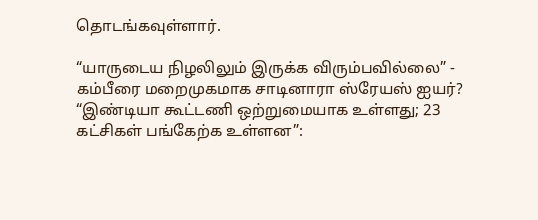தொடங்கவுள்ளார்.

“யாருடைய நிழலிலும் இருக்க விரும்பவில்லை” - கம்பீரை மறைமுகமாக சாடினாரா ஸ்ரேயஸ் ஐயர்?
“இண்டியா கூட்டணி ஒற்றுமையாக உள்ளது; 23 கட்சிகள் பங்கேற்க உள்ளன”: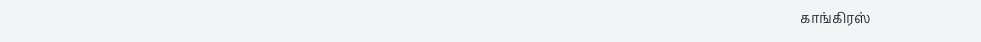காங்கிரஸ்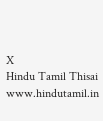X
Hindu Tamil Thisai
www.hindutamil.in